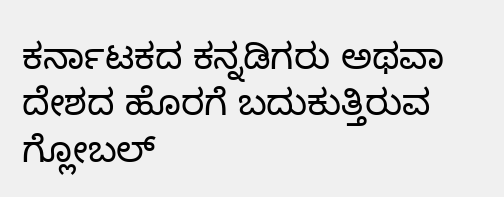ಕರ್ನಾಟಕದ ಕನ್ನಡಿಗರು ಅಥವಾ ದೇಶದ ಹೊರಗೆ ಬದುಕುತ್ತಿರುವ ಗ್ಲೋಬಲ್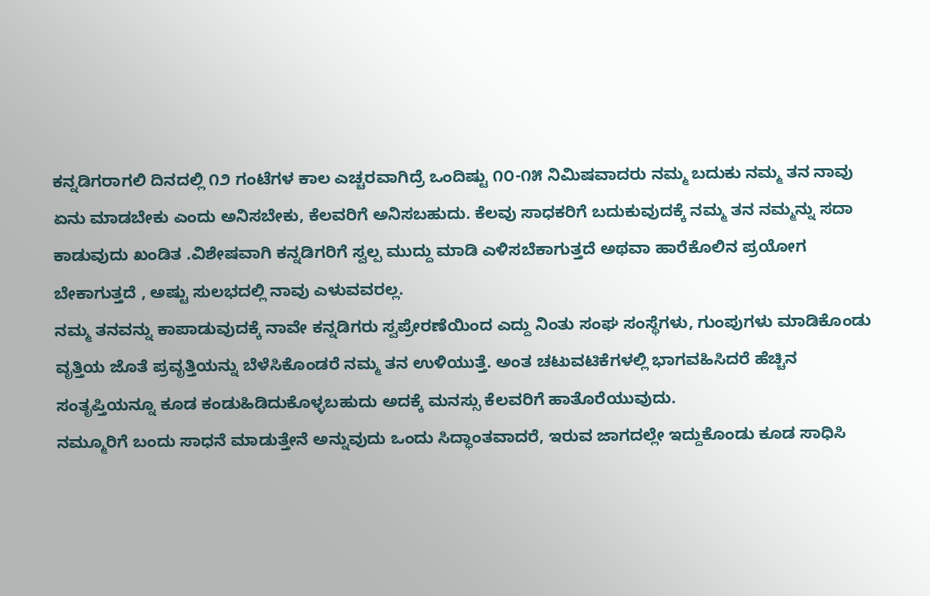ಕನ್ನಡಿಗರಾಗಲಿ ದಿನದಲ್ಲಿ ೧೨ ಗಂಟೆಗಳ ಕಾಲ ಎಚ್ಚರವಾಗಿದ್ರೆ ಒಂದಿಷ್ಟು ೧೦-೧೫ ನಿಮಿಷವಾದರು ನಮ್ಮ ಬದುಕು ನಮ್ಮ ತನ ನಾವು ಏನು ಮಾಡಬೇಕು ಎಂದು ಅನಿಸಬೇಕು, ಕೆಲವರಿಗೆ ಅನಿಸಬಹುದು. ಕೆಲವು ಸಾಧಕರಿಗೆ ಬದುಕುವುದಕ್ಕೆ ನಮ್ಮ ತನ ನಮ್ಮನ್ನು ಸದಾ ಕಾಡುವುದು ಖಂಡಿತ .ವಿಶೇಷವಾಗಿ ಕನ್ನಡಿಗರಿಗೆ ಸ್ವಲ್ಪ ಮುದ್ದು ಮಾಡಿ ಎಳಿಸಬೆಕಾಗುತ್ತದೆ ಅಥವಾ ಹಾರೆಕೊಲಿನ ಪ್ರಯೋಗ ಬೇಕಾಗುತ್ತದೆ , ಅಷ್ಟು ಸುಲಭದಲ್ಲಿ ನಾವು ಎಳುವವರಲ್ಲ.
ನಮ್ಮ ತನವನ್ನು ಕಾಪಾಡುವುದಕ್ಕೆ ನಾವೇ ಕನ್ನಡಿಗರು ಸ್ವಪ್ರೇರಣೆಯಿಂದ ಎದ್ದು ನಿಂತು ಸಂಘ ಸಂಸ್ಥೆಗಳು, ಗುಂಪುಗಳು ಮಾಡಿಕೊಂಡು ವೃತ್ತಿಯ ಜೊತೆ ಪ್ರವೃತ್ತಿಯನ್ನು ಬೆಳೆಸಿಕೊಂಡರೆ ನಮ್ಮ ತನ ಉಳಿಯುತ್ತೆ. ಅಂತ ಚಟುವಟಿಕೆಗಳಲ್ಲಿ ಭಾಗವಹಿಸಿದರೆ ಹೆಚ್ಚಿನ ಸಂತೃಪ್ತಿಯನ್ನೂ ಕೂಡ ಕಂಡುಹಿಡಿದುಕೊಳ್ಳಬಹುದು ಅದಕ್ಕೆ ಮನಸ್ಸು ಕೆಲವರಿಗೆ ಹಾತೊರೆಯುವುದು.
ನಮ್ಮೂರಿಗೆ ಬಂದು ಸಾಧನೆ ಮಾಡುತ್ತೇನೆ ಅನ್ನುವುದು ಒಂದು ಸಿದ್ಧಾಂತವಾದರೆ, ಇರುವ ಜಾಗದಲ್ಲೇ ಇದ್ದುಕೊಂಡು ಕೂಡ ಸಾಧಿಸಿ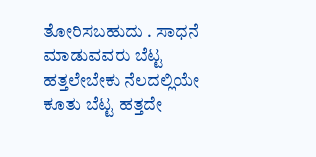ತೋರಿಸಬಹುದು . ಸಾಧನೆ ಮಾಡುವವರು ಬೆಟ್ಟ ಹತ್ತಲೇಬೇಕು ನೆಲದಲ್ಲಿಯೇ ಕೂತು ಬೆಟ್ಟ ಹತ್ತದೇ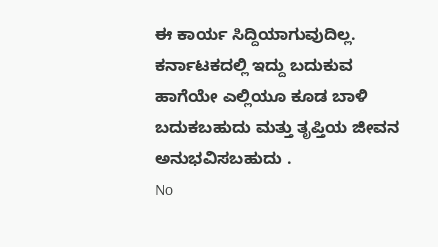ಈ ಕಾರ್ಯ ಸಿದ್ದಿಯಾಗುವುದಿಲ್ಲ. ಕರ್ನಾಟಕದಲ್ಲಿ ಇದ್ದು ಬದುಕುವ ಹಾಗೆಯೇ ಎಲ್ಲಿಯೂ ಕೂಡ ಬಾಳಿ ಬದುಕಬಹುದು ಮತ್ತು ತೃಪ್ತಿಯ ಜೀವನ ಅನುಭವಿಸಬಹುದು .
No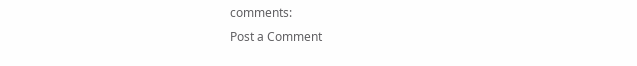comments:
Post a Comment